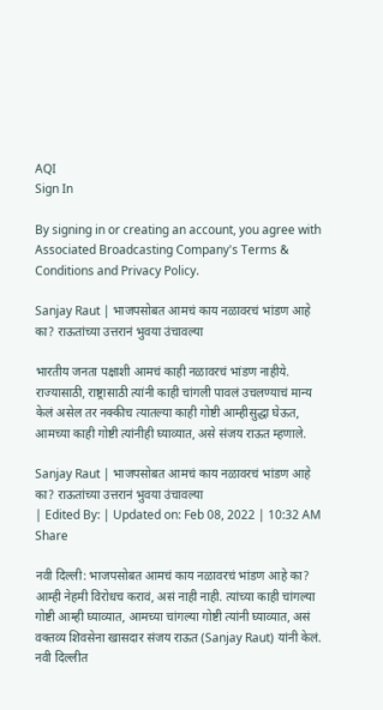AQI
Sign In

By signing in or creating an account, you agree with Associated Broadcasting Company's Terms & Conditions and Privacy Policy.

Sanjay Raut | भाजपसोबत आमचं काय नळावरचं भांडण आहे का? राऊतांच्या उत्तरानं भुवया उंचावल्या

भारतीय जनता पक्षाशी आमचं काही नळावरचं भांडण नाहीये. राज्यासाठी, राष्ट्रासाठी त्यांनी काही चांगली पावलं उचलण्याचं मान्य केलं असेल तर नक्कीच त्यातल्या काही गोष्टी आम्हीसुद्धा घेऊत, आमच्या काही गोष्टी त्यांनीही घ्याव्यात, असे संजय राऊत म्हणाले.

Sanjay Raut | भाजपसोबत आमचं काय नळावरचं भांडण आहे का? राऊतांच्या उत्तरानं भुवया उंचावल्या
| Edited By: | Updated on: Feb 08, 2022 | 10:32 AM
Share

नवी दिल्ली: भाजपसोबत आमचं काय नळावरचं भांडण आहे का? आम्ही नेहमी विरोधच करावं, असं नाही नाही. त्यांच्या काही चांगल्या गोष्टी आम्ही घ्याव्यात, आमच्या चांगल्या गोष्टी त्यांनी घ्याव्यात, असं वक्तव्य शिवसेना खासदार संजय राऊत (Sanjay Raut) यांनी केलं. नवी दिल्लीत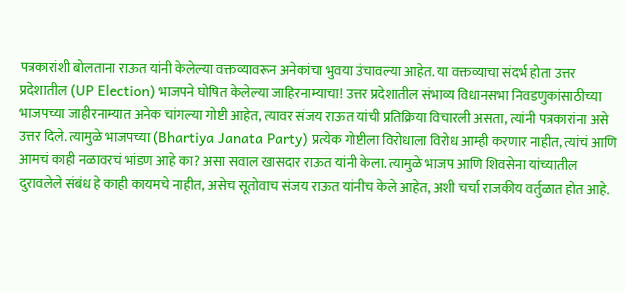पत्रकारांशी बोलताना राऊत यांनी केलेल्या वक्तव्यावरून अनेकांचा भुवया उंचावल्या आहेत. या वक्तव्याचा संदर्भ होता उत्तर प्रदेशातील (UP Election) भाजपने घोषित केलेल्या जाहिरनाम्याचा! उत्तर प्रदेशातील संभाव्य विधानसभा निवडणुकांसाठीच्या भाजपच्या जाहीरनाम्यात अनेक चांगल्या गोष्टी आहेत, त्यावर संजय राऊत यांची प्रतिक्रिया विचारली असता, त्यांनी पत्रकारांना असे उत्तर दिले. त्यामुळे भाजपच्या (Bhartiya Janata Party) प्रत्येक गोष्टीला विरोधाला विरोध आम्ही करणार नाहीत, त्यांचं आणि आमचं काही नळावरचं भांडण आहे का? असा सवाल खासदार राऊत यांनी केला. त्यामुळे भाजप आणि शिवसेना यांच्यातील दुरावलेले संबंध हे काही कायमचे नाहीत, असेच सूतोवाच संजय राऊत यांनीच केले आहेत, अशी चर्चा राजकीय वर्तुळात होत आहे.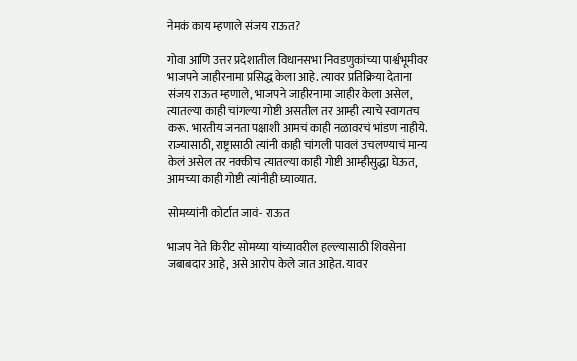नेमकं काय म्हणाले संजय राऊत?

गोवा आणि उत्तर प्रदेशातील विधानसभा निवडणुकांच्या पार्श्वभूमीवर भाजपने जाहीरनामा प्रसिद्ध केला आहे. त्यावर प्रतिक्रिया देताना संजय राऊत म्हणाले, भाजपने जाहीरनामा जाहीर केला असेल, त्यातल्या काही चांगल्या गोष्टी असतील तर आम्ही त्याचे स्वागतच करू. भारतीय जनता पक्षाशी आमचं काही नळावरचं भांडण नाहीये. राज्यासाठी, राष्ट्रासाठी त्यांनी काही चांगली पावलं उचलण्याचं मान्य केलं असेल तर नक्कीच त्यातल्या काही गोष्टी आम्हीसुद्धा घेऊत, आमच्या काही गोष्टी त्यांनीही घ्याव्यात.

सोमय्यांनी कोर्टात जावं- राऊत

भाजप नेते किरीट सोमय्या यांच्यावरील हल्ल्यासाठी शिवसेना जबाबदार आहे, असे आरोप केले जात आहेत. यावर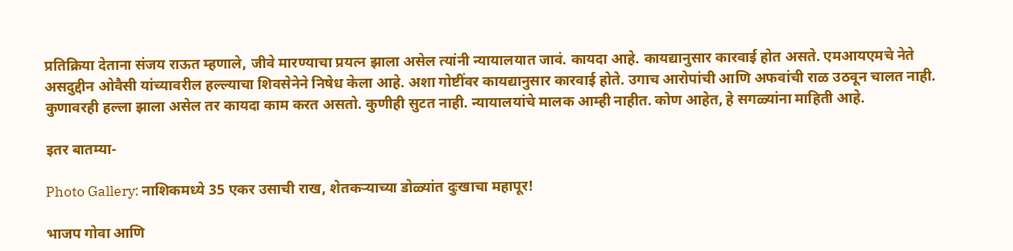प्रतिक्रिया देताना संजय राऊत म्हणाले, जीवे मारण्याचा प्रयत्न झाला असेल त्यांनी न्यायालयात जावं. कायदा आहे. कायद्यानुसार कारवाई होत असते. एमआयएमचे नेते असदुद्दीन ओवैसी यांच्यावरील हल्ल्याचा शिवसेनेने निषेध केला आहे. अशा गोष्टींवर कायद्यानुसार कारवाई होते. उगाच आरोपांची आणि अफवांची राळ उठवून चालत नाही. कुणावरही हल्ला झाला असेल तर कायदा काम करत असतो. कुणीही सुटत नाही. न्यायालयांचे मालक आम्ही नाहीत. कोण आहेत, हे सगळ्यांना माहिती आहे.

इतर बातम्या-

Photo Gallery: नाशिकमध्ये 35 एकर उसाची राख, शेतकऱ्याच्या डोळ्यांत दुःखाचा महापूर!

भाजप गोवा आणि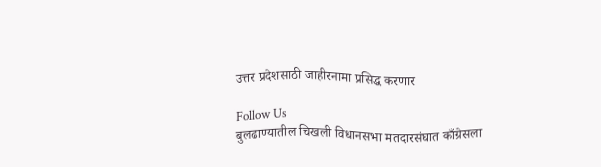उत्तर प्रदेशसाठी जाहीरनामा प्रसिद्ध करणार

Follow Us
बुलढाण्यातील चिखली विधानसभा मतदारसंघात काँग्रेसला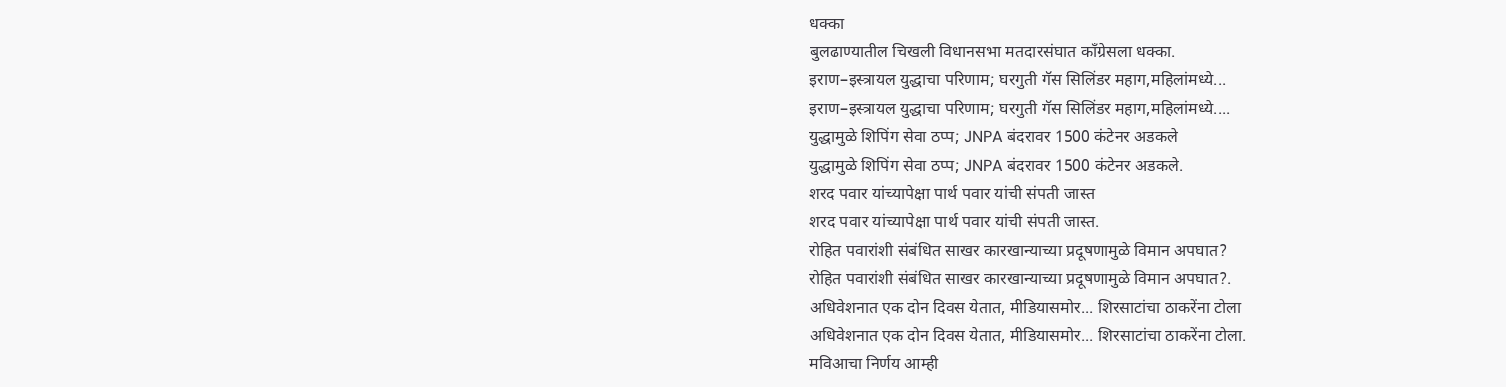धक्का
बुलढाण्यातील चिखली विधानसभा मतदारसंघात काँग्रेसला धक्का.
इराण–इस्त्रायल युद्धाचा परिणाम; घरगुती गॅस सिलिंडर महाग,महिलांमध्ये...
इराण–इस्त्रायल युद्धाचा परिणाम; घरगुती गॅस सिलिंडर महाग,महिलांमध्ये....
युद्धामुळे शिपिंग सेवा ठप्प; JNPA बंदरावर 1500 कंटेनर अडकले
युद्धामुळे शिपिंग सेवा ठप्प; JNPA बंदरावर 1500 कंटेनर अडकले.
शरद पवार यांच्यापेक्षा पार्थ पवार यांची संपती जास्त
शरद पवार यांच्यापेक्षा पार्थ पवार यांची संपती जास्त.
रोहित पवारांशी संबंधित साखर कारखान्याच्या प्रदूषणामुळे विमान अपघात?
रोहित पवारांशी संबंधित साखर कारखान्याच्या प्रदूषणामुळे विमान अपघात?.
अधिवेशनात एक दोन दिवस येतात, मीडियासमोर... शिरसाटांचा ठाकरेंना टोला
अधिवेशनात एक दोन दिवस येतात, मीडियासमोर... शिरसाटांचा ठाकरेंना टोला.
मविआचा निर्णय आम्ही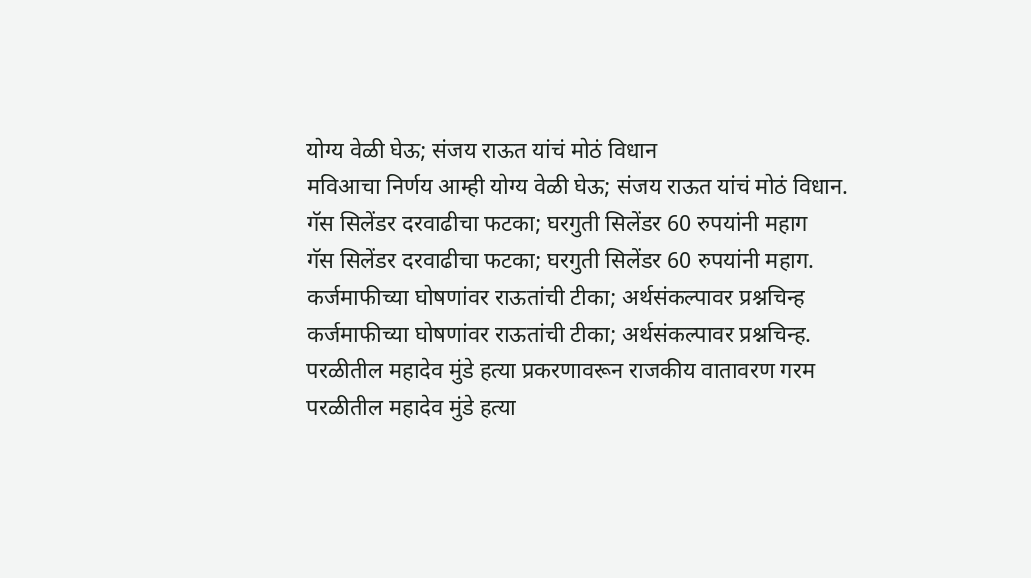योग्य वेळी घेऊ; संजय राऊत यांचं मोठं विधान
मविआचा निर्णय आम्ही योग्य वेळी घेऊ; संजय राऊत यांचं मोठं विधान.
गॅस सिलेंडर दरवाढीचा फटका; घरगुती सिलेंडर 60 रुपयांनी महाग
गॅस सिलेंडर दरवाढीचा फटका; घरगुती सिलेंडर 60 रुपयांनी महाग.
कर्जमाफीच्या घोषणांवर राऊतांची टीका; अर्थसंकल्पावर प्रश्नचिन्ह
कर्जमाफीच्या घोषणांवर राऊतांची टीका; अर्थसंकल्पावर प्रश्नचिन्ह.
परळीतील महादेव मुंडे हत्या प्रकरणावरून राजकीय वातावरण गरम
परळीतील महादेव मुंडे हत्या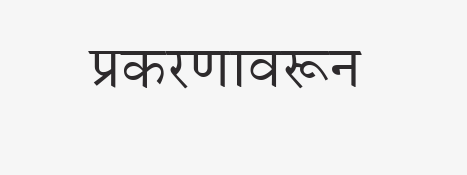प्रकरणावरून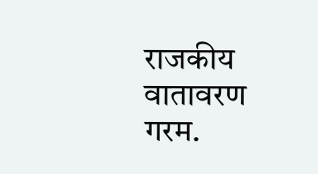राजकीय वातावरण गरम.